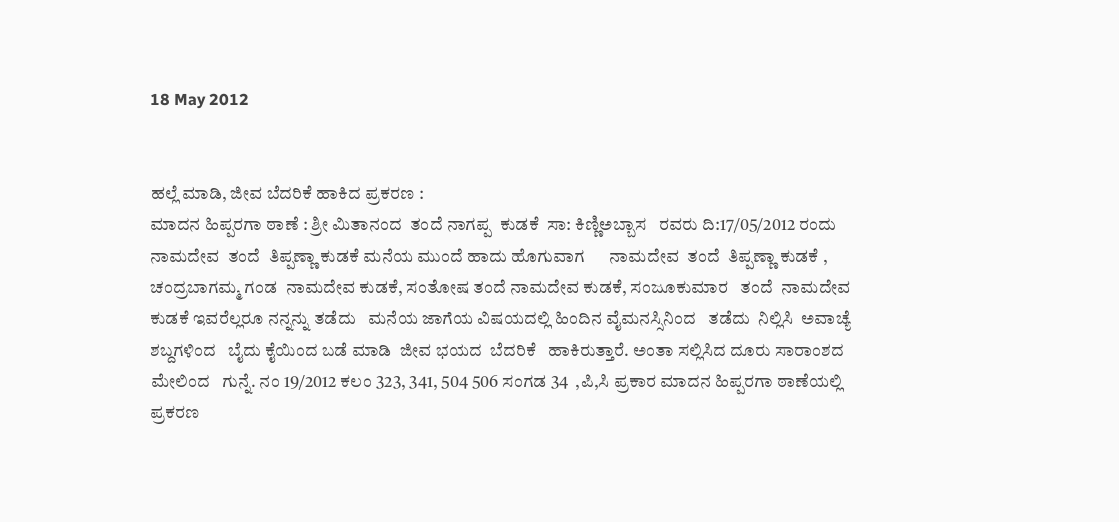18 May 2012


ಹಲ್ಲೆ ಮಾಡಿ, ಜೀವ ಬೆದರಿಕೆ ಹಾಕಿದ ಪ್ರಕರಣ :
ಮಾದನ ಹಿಪ್ಪರಗಾ ಠಾಣೆ : ಶ್ರೀ ಮಿತಾನಂದ  ತಂದೆ ನಾಗಪ್ಪ  ಕುಡಕೆ  ಸಾ: ಕಿಣ್ಣಿಅಬ್ಬಾಸ   ರವರು ದಿ:17/05/2012 ರಂದು ನಾಮದೇವ  ತಂದೆ  ತಿಪ್ಪಣ್ಣಾ ಕುಡಕೆ ಮನೆಯ ಮುಂದೆ ಹಾದು ಹೊಗುವಾಗ      ನಾಮದೇವ  ತಂದೆ  ತಿಪ್ಪಣ್ಣಾ ಕುಡಕೆ , ಚಂದ್ರಬಾಗಮ್ಮ ಗಂಡ  ನಾಮದೇವ ಕುಡಕೆ, ಸಂತೋಷ ತಂದೆ ನಾಮದೇವ ಕುಡಕೆ, ಸಂಜೂಕುಮಾರ   ತಂದೆ  ನಾಮದೇವ ಕುಡಕೆ ಇವರೆಲ್ಲರೂ ನನ್ನನ್ನು ತಡೆದು   ಮನೆಯ ಜಾಗೆಯ ವಿಷಯದಲ್ಲಿ ಹಿಂದಿನ ವೈಮನಸ್ಸಿನಿಂದ   ತಡೆದು  ನಿಲ್ಲಿಸಿ  ಅವಾಚ್ಯೆ ಶಬ್ದಗಳಿಂದ   ಬೈದು ಕೈಯಿಂದ ಬಡೆ ಮಾಡಿ  ಜೀವ ಭಯದ  ಬೆದರಿಕೆ   ಹಾಕಿರುತ್ತಾರೆ. ಅಂತಾ ಸಲ್ಲಿಸಿದ ದೂರು ಸಾರಾಂಶದ ಮೇಲಿಂದ   ಗುನ್ನೆ. ನಂ 19/2012 ಕಲಂ 323, 341, 504 506 ಸಂಗಡ 34  ,ಪಿ,ಸಿ ಪ್ರಕಾರ ಮಾದನ ಹಿಪ್ಪರಗಾ ಠಾಣೆಯಲ್ಲಿ ಪ್ರಕರಣ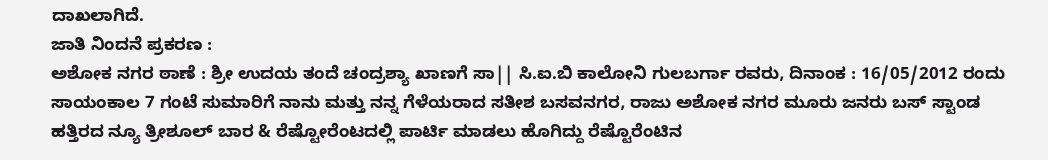ದಾಖಲಾಗಿದೆ.
ಜಾತಿ ನಿಂದನೆ ಪ್ರಕರಣ :
ಅಶೋಕ ನಗರ ಠಾಣೆ : ಶ್ರೀ ಉದಯ ತಂದೆ ಚಂದ್ರಶ್ಯಾ ಖಾಣಗೆ ಸಾ|| ಸಿ.ಐ.ಬಿ ಕಾಲೋನಿ ಗುಲಬರ್ಗಾ ರವರು, ದಿನಾಂಕ : 16/05/2012 ರಂದು ಸಾಯಂಕಾಲ 7 ಗಂಟೆ ಸುಮಾರಿಗೆ ನಾನು ಮತ್ತು ನನ್ನ ಗೆಳೆಯರಾದ ಸತೀಶ ಬಸವನಗರ, ರಾಜು ಅಶೋಕ ನಗರ ಮೂರು ಜನರು ಬಸ್ ಸ್ಟಾಂಡ ಹತ್ತಿರದ ನ್ಯೂ ತ್ರೀಶೂಲ್ ಬಾರ & ರೆಷ್ಟೋರೆಂಟದಲ್ಲಿ ಪಾರ್ಟಿ ಮಾಡಲು ಹೊಗಿದ್ದು ರೆಷ್ಟೊರೆಂಟಿನ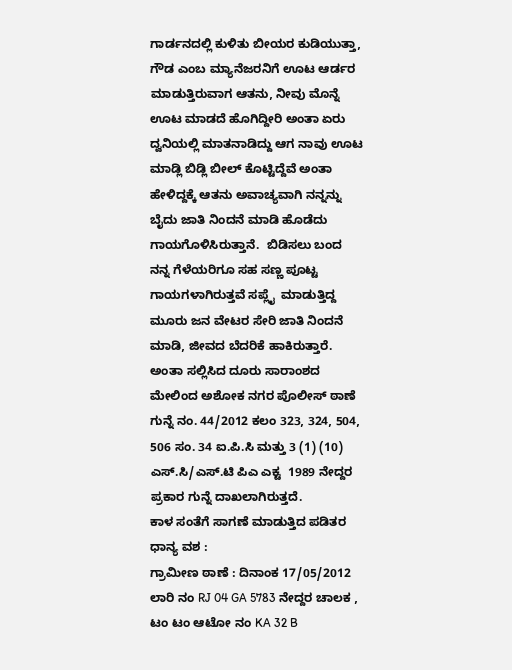ಗಾರ್ಡನದಲ್ಲಿ ಕುಳಿತು ಬೀಯರ ಕುಡಿಯುತ್ತಾ, ಗೌಡ ಎಂಬ ಮ್ಯಾನೆಜರನಿಗೆ ಊಟ ಆರ್ಡರ ಮಾಡುತ್ತಿರುವಾಗ ಆತನು, ನೀವು ಮೊನ್ನೆ ಊಟ ಮಾಡದೆ ಹೊಗಿದ್ದೀರಿ ಅಂತಾ ಏರು ದ್ವನಿಯಲ್ಲಿ ಮಾತನಾಡಿದ್ದು ಆಗ ನಾವು ಊಟ ಮಾಡ್ಲಿ ಬಿಡ್ಲಿ ಬೀಲ್ ಕೊಟ್ಟಿದ್ದೆವೆ ಅಂತಾ ಹೇಳಿದ್ದಕ್ಕೆ ಆತನು ಅವಾಚ್ಯವಾಗಿ ನನ್ನನ್ನು ಬೈದು ಜಾತಿ ನಿಂದನೆ ಮಾಡಿ ಹೊಡೆದು ಗಾಯಗೊಳಿಸಿರುತ್ತಾನೆ.  ಬಿಡಿಸಲು ಬಂದ ನನ್ನ ಗೆಳೆಯರಿಗೂ ಸಹ ಸಣ್ಣ ಪೂಟ್ಟ ಗಾಯಗಳಾಗಿರುತ್ತವೆ ಸಪ್ಲೈ  ಮಾಡುತ್ತಿದ್ದ ಮೂರು ಜನ ವೇಟರ ಸೇರಿ ಜಾತಿ ನಿಂದನೆ ಮಾಡಿ, ಜೀವದ ಬೆದರಿಕೆ ಹಾಕಿರುತ್ತಾರೆ. ಅಂತಾ ಸಲ್ಲಿಸಿದ ದೂರು ಸಾರಾಂಶದ ಮೇಲಿಂದ ಅಶೋಕ ನಗರ ಪೊಲೀಸ್ ಠಾಣೆ ಗುನ್ನೆ ನಂ. 44/2012 ಕಲಂ 323, 324, 504, 506 ಸಂ. 34 ಐ.ಪಿ.ಸಿ ಮತ್ತು 3 (1) (10) ಎಸ್.ಸಿ/ಎಸ್.ಟಿ ಪಿಎ ಎಕ್ಟ  1989 ನೇದ್ದರ ಪ್ರಕಾರ ಗುನ್ನೆ ದಾಖಲಾಗಿರುತ್ತದೆ.
ಕಾಳ ಸಂತೆಗೆ ಸಾಗಣೆ ಮಾಡುತ್ತಿದ ಪಡಿತರ ಧಾನ್ಯ ವಶ :
ಗ್ರಾಮೀಣ ಠಾಣೆ : ದಿನಾಂಕ 17/05/2012  ಲಾರಿ ನಂ RJ 04 GA 5783 ನೇದ್ದರ ಚಾಲಕ , ಟಂ ಟಂ ಆಟೋ ನಂ KA 32 B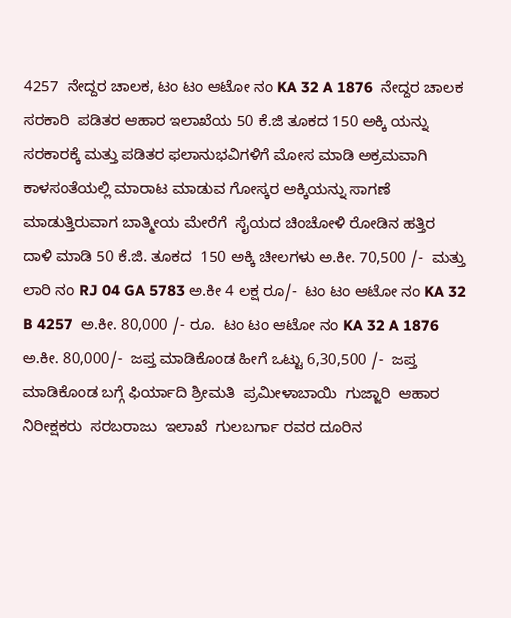4257  ನೇದ್ದರ ಚಾಲಕ, ಟಂ ಟಂ ಆಟೋ ನಂ KA 32 A 1876  ನೇದ್ದರ ಚಾಲಕ  ಸರಕಾರಿ  ಪಡಿತರ ಆಹಾರ ಇಲಾಖೆಯ 50 ಕೆ.ಜಿ ತೂಕದ 150 ಅಕ್ಕಿ ಯನ್ನು ಸರಕಾರಕ್ಕೆ ಮತ್ತು ಪಡಿತರ ಫಲಾನುಭವಿಗಳಿಗೆ ಮೋಸ ಮಾಡಿ ಅಕ್ರಮವಾಗಿ ಕಾಳಸಂತೆಯಲ್ಲಿ ಮಾರಾಟ ಮಾಡುವ ಗೋಸ್ಕರ ಅಕ್ಕಿಯನ್ನು ಸಾಗಣೆ ಮಾಡುತ್ತಿರುವಾಗ ಬಾತ್ಮೀಯ ಮೇರೆಗೆ  ಸೈಯದ ಚಿಂಚೋಳಿ ರೋಡಿನ ಹತ್ತಿರ  ದಾಳಿ ಮಾಡಿ 50 ಕೆ.ಜಿ. ತೂಕದ  150 ಅಕ್ಕಿ ಚೀಲಗಳು ಅ.ಕೀ. 70,500 /-  ಮತ್ತು ಲಾರಿ ನಂ RJ 04 GA 5783 ಅ.ಕೀ 4 ಲಕ್ಷ ರೂ/-  ಟಂ ಟಂ ಆಟೋ ನಂ KA 32 B 4257  ಅ.ಕೀ. 80,000 /- ರೂ.  ಟಂ ಟಂ ಆಟೋ ನಂ KA 32 A 1876  ಅ.ಕೀ. 80,000/-  ಜಪ್ತ ಮಾಡಿಕೊಂಡ ಹೀಗೆ ಒಟ್ಟು 6,30,500 /-  ಜಪ್ತ ಮಾಡಿಕೊಂಡ ಬಗ್ಗೆ ಫಿರ್ಯಾದಿ ಶ್ರೀಮತಿ  ಪ್ರಮೀಳಾಬಾಯಿ  ಗುಜ್ಜಾರಿ  ಆಹಾರ ನಿರೀಕ್ಷಕರು  ಸರಬರಾಜು  ಇಲಾಖೆ  ಗುಲಬರ್ಗಾ ರವರ ದೂರಿನ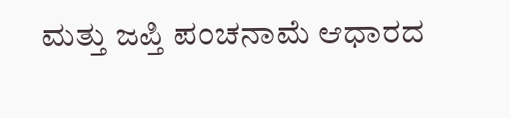ಮತ್ತು ಜಪ್ತಿ ಪಂಚನಾಮೆ ಆಧಾರದ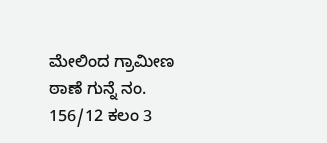ಮೇಲಿಂದ ಗ್ರಾಮೀಣ  ಠಾಣೆ ಗುನ್ನೆ ನಂ. 156/12 ಕಲಂ 3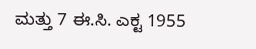ಮತ್ತು 7 ಈ.ಸಿ. ಎಕ್ಟ 1955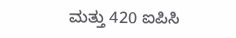ಮತ್ತು 420 ಐಪಿಸಿ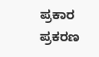ಪ್ರಕಾರ ಪ್ರಕರಣ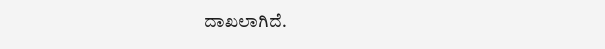ದಾಖಲಾಗಿದೆ.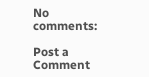No comments:

Post a Comment